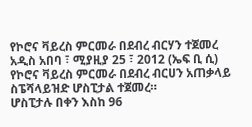የኮሮና ቫይረስ ምርመራ በደብረ ብርሃን ተጀመረ
አዲስ አበባ ፣ ሚያዚያ 25 ፣ 2012 (ኤፍ ቢ ሲ) የኮሮና ቫይረስ ምርመራ በደብረ ብርሀን አጠቃላይ ስፔሻላይዝድ ሆስፒታል ተጀመረ።
ሆስፒታሉ በቀን እስከ 96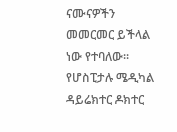ናሙናዎችን መመርመር ይችላል ነው የተባለው፡፡
የሆስፒታሉ ሜዲካል ዳይሬክተር ዶክተር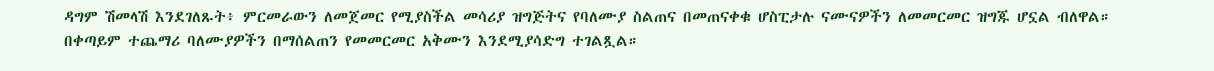ዳግም ሽመላሽ እንደገለጹት፥ ምርመራውን ለመጀመር የሚያስችል መሳሪያ ዝግጅትና የባለሙያ ስልጠና በመጠናቀቁ ሆስፒታሉ ናሙናዎችን ለመመርመር ዝግጁ ሆኗል ብለዋል።
በቀጣይም ተጨማሪ ባለሙያዎችን በማሰልጠን የመመርመር አቅሙን እንደሚያሳድግ ተገልጿል።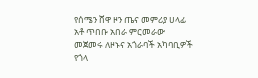የሰሜን ሸዋ ዞን ጤና መምሪያ ሀላፊ አቶ ጥበቡ አበራ ምርመራው መጀመሩ ለዞኑና አጎራባች አካባቢዎች የጎላ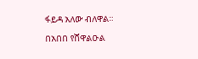ፋይዳ አለው ብለዋል።
በአበበ የሸዋልዑል